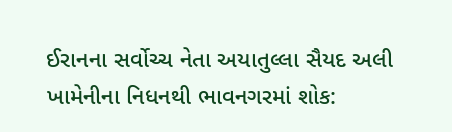ઈરાનના સર્વોચ્ચ નેતા અયાતુલ્લા સૈયદ અલી ખામેનીના નિધનથી ભાવનગરમાં શોક: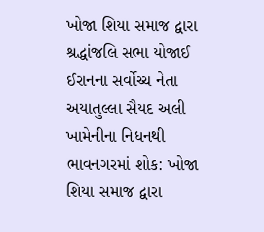ખોજા શિયા સમાજ દ્વારા શ્રદ્ધાંજલિ સભા યોજાઈ
ઈરાનના સર્વોચ્ચ નેતા અયાતુલ્લા સૈયદ અલી ખામેનીના નિધનથી ભાવનગરમાં શોક: ખોજા શિયા સમાજ દ્વારા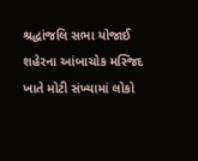શ્રદ્ધાંજલિ સભા યોજાઈ શહેરના આંબાચોક મસ્જિદ ખાતે મોટી સંખ્યામાં લોકો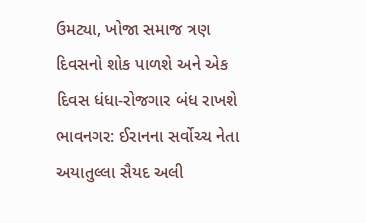ઉમટ્યા, ખોજા સમાજ ત્રણ દિવસનો શોક પાળશે અને એક દિવસ ધંધા-રોજગાર બંધ રાખશે ભાવનગર: ઈરાનના સર્વોચ્ચ નેતા અયાતુલ્લા સૈયદ અલી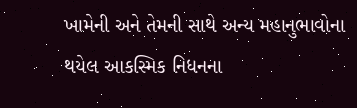ખામેની અને તેમની સાથે અન્ય મહાનુભાવોના થયેલ આકસ્મિક નિધનના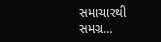સમાચારથી સમગ્ર…